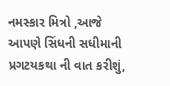નમસ્કાર મિત્રો ,આજે આપણે સિંધની સધીમાની પ્રગટયકથા ની વાત કરીશું,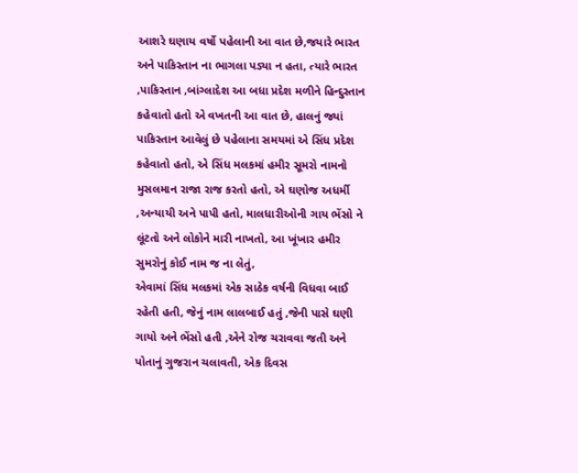આશરે ઘણાય વર્ષો પહેલાની આ વાત છે,જયારે ભારત અને પાકિસ્તાન ના ભાગલા પડ્યા ન હતા, ત્યારે ભારત ,પાકિસ્તાન ,બાંગ્લાદેશ આ બધા પ્રદેશ મળીને હિન્દુસ્તાન કહેવાતો હતો એ વખતની આ વાત છે, હાલનું જ્યાં પાકિસ્તાન આવેલું છે પહેલાના સમયમાં એ સિંધ પ્રદેશ કહેવાતો હતો, એ સિંધ મલકમાં હમીર સૂમરો નામનો મુસલમાન રાજા રાજ કરતો હતો, એ ઘણોજ અધર્મી ,અન્યાયી અને પાપી હતો, માલધારીઓની ગાય ભેંસો ને લૂંટતો અને લોકોને મારી નાખતો, આ ખૂંખાર હમીર સુમરોનું કોઈ નામ જ ના લેતું,
એવામાં સિંધ મલકમાં એક સાઠેક વર્ષની વિધવા બાઈ રહેતી હતી, જેનું નામ લાલબાઈ હતું ,જેની પાસે ઘણી ગાયો અને ભેંસો હતી ,એને રોજ ચરાવવા જતી અને પોતાનું ગુજરાન ચલાવતી, એક દિવસ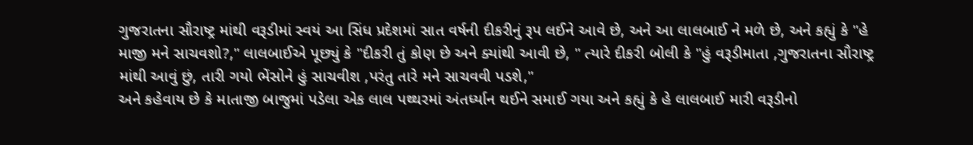ગુજરાતના સૌરાષ્ટ્ર માંથી વરૂડીમાં સ્વયં આ સિંધ પ્રદેશમાં સાત વર્ષની દીકરીનું રૂપ લઈને આવે છે, અને આ લાલબાઈ ને મળે છે, અને કહ્યું કે "હે માજી મને સાચવશો?," લાલબાઈએ પૂછ્યું કે "દીકરી તું કોણ છે અને ક્યાંથી આવી છે, " ત્યારે દીકરી બોલી કે "હું વરૂડીમાતા ,ગુજરાતના સૌરાષ્ટ્ર માંથી આવું છું, તારી ગયો ભેંસોને હું સાચવીશ ,પરંતુ તારે મને સાચવવી પડશે,"
અને કહેવાય છે કે માતાજી બાજુમાં પડેલા એક લાલ પથ્થરમાં અંતર્ધ્યાન થઈને સમાઈ ગયા અને કહ્યું કે હે લાલબાઈ મારી વરૂડીનો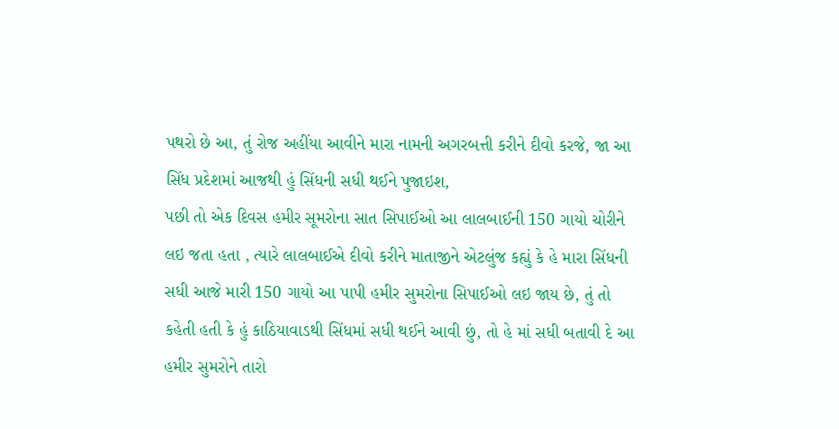પથરો છે આ, તું રોજ અહીંયા આવીને મારા નામની અગરબત્તી કરીને દીવો કરજે, જા આ સિંધ પ્રદેશમાં આજથી હું સિંધની સધી થઈને પુજાઇશ,
પછી તો એક દિવસ હમીર સૂમરોના સાત સિપાઈઓ આ લાલબાઈની 150 ગાયો ચોરીને લઇ જતા હતા , ત્યારે લાલબાઈએ દીવો કરીને માતાજીને એટલુંજ કહ્યું કે હે મારા સિંધની સધી આજે મારી 150 ગાયો આ પાપી હમીર સુમરોના સિપાઈઓ લઇ જાય છે, તું તો કહેતી હતી કે હું કાઠિયાવાડથી સિંધમાં સધી થઈને આવી છું, તો હે માં સધી બતાવી દે આ હમીર સુમરોને તારો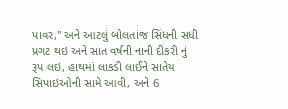પાવર," અને આટલું બોલતાંજ સિંધની સધી પ્રગટ થઇ અને સાત વર્ષની નાની દીકરી નું રૂપ લઇ, હાથમાં લાકડી લાઈને સાતેય સિપાઇઓની સામે આવી, અને 6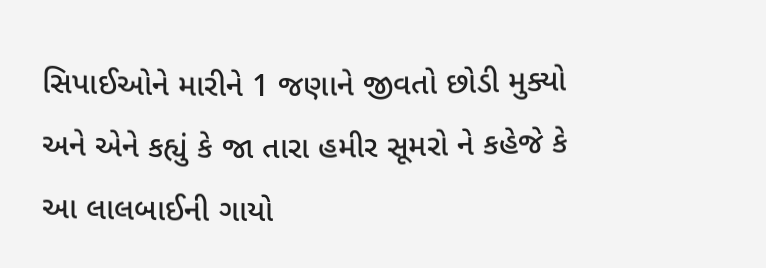સિપાઈઓને મારીને 1 જણાને જીવતો છોડી મુક્યો અને એને કહ્યું કે જા તારા હમીર સૂમરો ને કહેજે કે આ લાલબાઈની ગાયો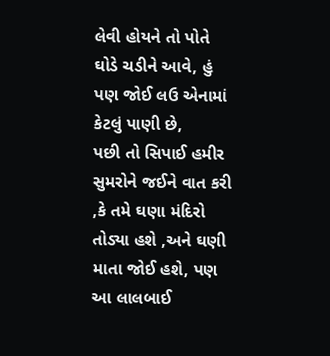લેવી હોયને તો પોતે ઘોડે ચડીને આવે, હું પણ જોઈ લઉ એનામાં કેટલું પાણી છે,
પછી તો સિપાઈ હમીર સુમરોને જઈને વાત કરી ,કે તમે ઘણા મંદિરો તોડ્યા હશે ,અને ઘણી માતા જોઈ હશે, પણ આ લાલબાઈ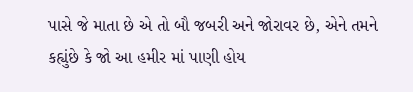પાસે જે માતા છે એ તો બૌ જબરી અને જોરાવર છે, એને તમને કહ્યુંછે કે જો આ હમીર માં પાણી હોય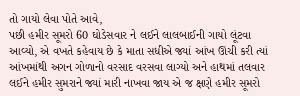તો ગાયો લેવા પોતે આવે,
પછી હમીર સૂમરો 60 ઘોડેસવાર ને લઈને લાલબાઈની ગાયો લૂંટવા આવ્યો, એ વખતે કહેવાય છે કે માતા સધીએ જ્યાં આંખ ઊંચી કરી ત્યાં આંખમાંથી અગન ગોળાનો વરસાદ વરસવા લાગ્યો અને હાથમાં તલવાર લઈને હમીર સુમરાને જ્યાં મારી નાખવા જાય એ જ ક્ષણે હમીર સૂમરો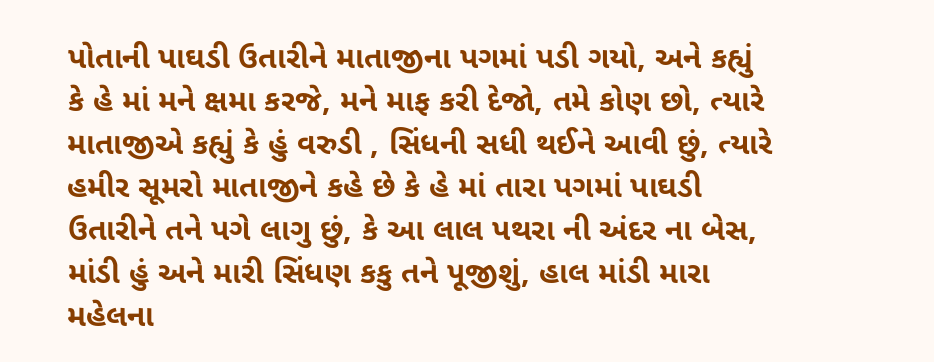પોતાની પાઘડી ઉતારીને માતાજીના પગમાં પડી ગયો, અને કહ્યું કે હે માં મને ક્ષમા કરજે, મને માફ કરી દેજો, તમે કોણ છો, ત્યારે માતાજીએ કહ્યું કે હું વરુડી , સિંધની સધી થઈને આવી છું, ત્યારે હમીર સૂમરો માતાજીને કહે છે કે હે માં તારા પગમાં પાઘડી ઉતારીને તને પગે લાગુ છું, કે આ લાલ પથરા ની અંદર ના બેસ, માંડી હું અને મારી સિંધણ કકુ તને પૂજીશું, હાલ માંડી મારા મહેલના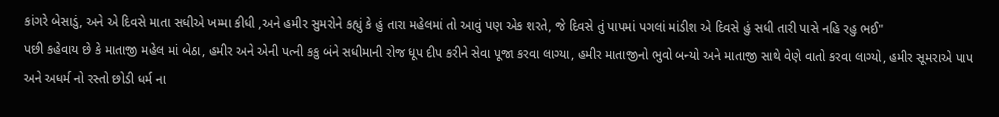કાંગરે બેસાડું, અને એ દિવસે માતા સધીએ ખમ્મા કીધી ,અને હમીર સુમરોને કહ્યું કે હું તારા મહેલમાં તો આવું પણ એક શરતે, જે દિવસે તું પાપમાં પગલાં માંડીશ એ દિવસે હું સધી તારી પાસે નહિ રહુ ભઈ"
પછી કહેવાય છે કે માતાજી મહેલ માં બેઠા, હમીર અને એની પત્ની કકુ બંને સધીમાની રોજ ધૂપ દીપ કરીને સેવા પૂજા કરવા લાગ્યા, હમીર માતાજીનો ભુવો બન્યો અને માતાજી સાથે વેણે વાતો કરવા લાગ્યો, હમીર સૂમરાએ પાપ અને અધર્મ નો રસ્તો છોડી ધર્મ ના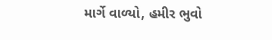માર્ગે વાળ્યો, હમીર ભુવો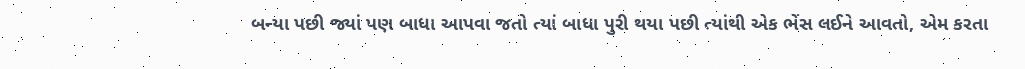બન્યા પછી જ્યાં પણ બાધા આપવા જતો ત્યાં બાધા પુરી થયા પછી ત્યાંથી એક ભેંસ લઈને આવતો, એમ કરતા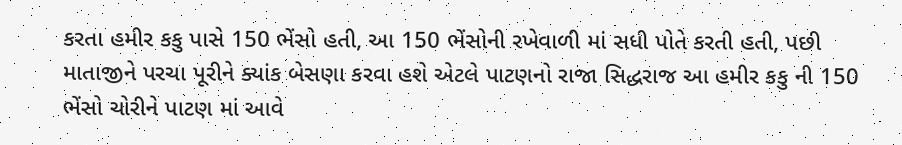કરતા હમીર કકુ પાસે 150 ભેંસો હતી, આ 150 ભેંસોની રખેવાળી માં સધી પોતે કરતી હતી, પછી માતાજીને પરચા પૂરીને ક્યાંક બેસણા કરવા હશે એટલે પાટણનો રાજા સિદ્ધરાજ આ હમીર કકુ ની 150 ભેંસો ચોરીને પાટણ માં આવે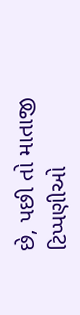છે, પછી તો માતાજી
ટિપ્પણીઓ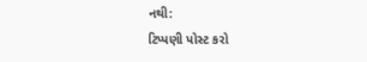નથી:
ટિપ્પણી પોસ્ટ કરો